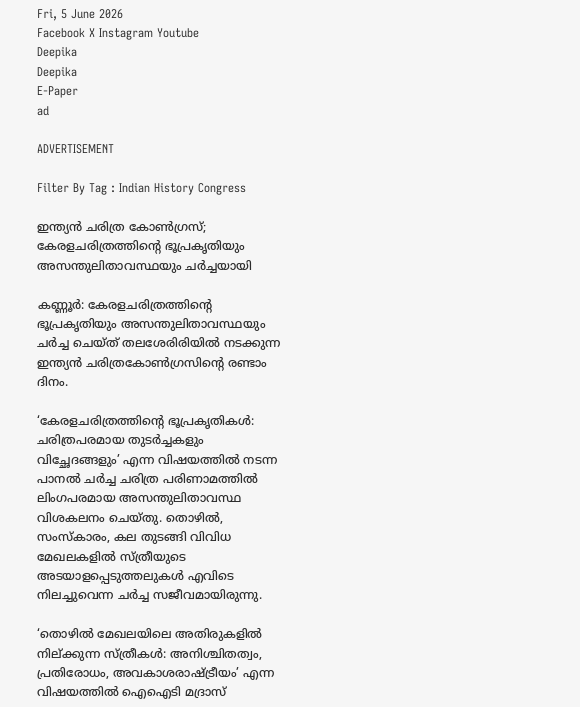Fri, 5 June 2026
Facebook X Instagram Youtube
Deepika
Deepika
E-Paper
ad

ADVERTISEMENT

Filter By Tag : Indian History Congress

ഇന്ത്യൻ ചരിത്ര കോൺഗ്രസ്‌; കേരളചരിത്രത്തിന്‍റെ ഭൂപ്രകൃതിയും അസന്തുലിതാവസ്ഥയും ചർച്ചയായി

കണ്ണൂർ: കേരളചരിത്രത്തിന്‍റെ ഭൂപ്രകൃതിയും അസന്തുലിതാവസ്ഥയും ചർച്ച ചെയ്ത് തലശേരിരിയിൽ നടക്കുന്ന ഇന്ത്യൻ ചരിത്രകോൺഗ്രസിന്‍റെ രണ്ടാം ദിനം.

‘കേരളചരിത്രത്തിന്‍റെ ഭൂപ്രകൃതികൾ: ചരിത്രപരമായ തുടർച്ചകളും വിച്ഛേദങ്ങളും’ എന്ന വിഷയത്തിൽ നടന്ന പാനൽ ചർച്ച ചരിത്ര പരിണാമത്തിൽ ലിംഗപരമായ അസന്തുലിതാവസ്ഥ വിശകലനം ചെയ്തു. തൊഴിൽ, സംസ്കാരം, കല തുടങ്ങി വിവിധ മേഖലകളിൽ സ്ത്രീയുടെ അടയാളപ്പെടുത്തലുകൾ എവിടെ നിലച്ചുവെന്ന ചർച്ച സജീവമായിരുന്നു.

‘തൊഴിൽ മേഖലയിലെ അതിരുകളിൽ നില്ക്കുന്ന സ്ത്രീകൾ: അനിശ്ചിതത്വം, പ്രതിരോധം, അവകാശരാഷ്‌‌ട്രീയം’ എന്ന വിഷയത്തിൽ ഐഐടി മദ്രാസ്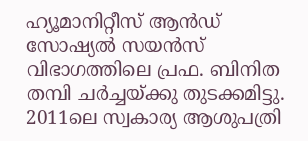ഹ്യൂമാനിറ്റീസ് ആൻഡ് സോഷ്യൽ സയൻസ് വിഭാഗത്തിലെ പ്രഫ. ബിനിത തമ്പി ചർച്ചയ്ക്കു തുടക്കമിട്ടു. 2011ലെ സ്വകാര്യ ആശുപത്രി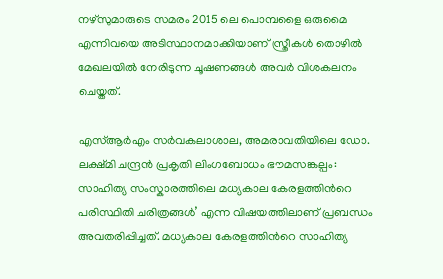നഴ്സുമാരുടെ സമരം 2015 ലെ പൊമ്പളൈ ഒരുമൈ എന്നിവയെ അടിസ്ഥാനമാക്കിയാണ് സ്ത്രീകൾ തൊഴിൽ മേഖലയിൽ നേരിടുന്ന ചൂഷണങ്ങൾ അവർ വിശകലനം ചെയ്തത്.

എസ്‌ആർഎം സർവകലാശാല, അമരാവതിയിലെ ഡോ. ലക്ഷ്മി ചന്ദ്രൻ പ്രകൃതി ലിംഗബോധം ഭൗമസങ്കല്പം: സാഹിത്യ സംസ്കാരത്തിലെ മധ്യകാല കേരളത്തിന്‍റെ പരിസ്ഥിതി ചരിത്രങ്ങൾ’ എന്ന വിഷയത്തിലാണ് പ്രബന്ധം അവതരിപ്പിച്ചത്. മധ്യകാല കേരളത്തിന്‍റെ സാഹിത്യ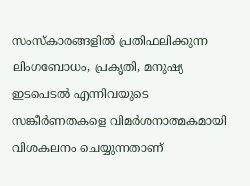സംസ്കാരങ്ങളിൽ പ്രതിഫലിക്കുന്ന ലിംഗബോധം, പ്രകൃതി, മനുഷ്യ ഇടപെടൽ എന്നിവയുടെ സങ്കീർണതകളെ വിമർശനാത്മകമായി വിശകലനം ചെയ്യുന്നതാണ്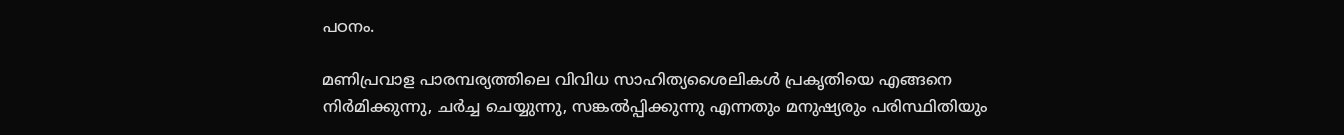പഠനം.

മണിപ്രവാള പാരമ്പര്യത്തിലെ വിവിധ സാഹിത്യശൈലികൾ പ്രകൃതിയെ എങ്ങനെ നിർമിക്കുന്നു, ചർച്ച ചെയ്യുന്നു, സങ്കൽപ്പിക്കുന്നു എന്നതും മനുഷ്യരും പരിസ്ഥിതിയും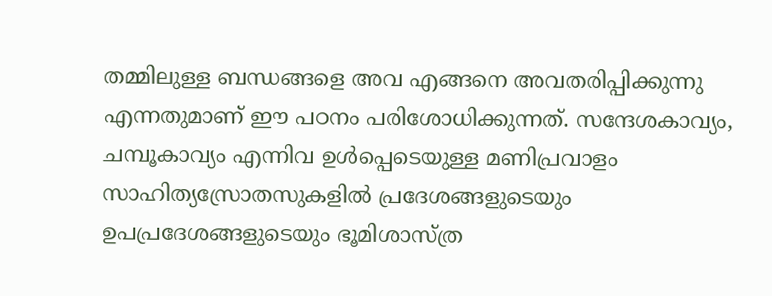തമ്മിലുള്ള ബന്ധങ്ങളെ അവ എങ്ങനെ അവതരിപ്പിക്കുന്നു എന്നതുമാണ് ഈ പഠനം പരിശോധിക്കുന്നത്. സന്ദേശകാവ്യം, ചമ്പൂകാവ്യം എന്നിവ ഉൾപ്പെടെയുള്ള മണിപ്രവാളം സാഹിത്യസ്രോതസുകളിൽ പ്രദേശങ്ങളുടെയും ഉപപ്രദേശങ്ങളുടെയും ഭൂമിശാസ്ത്ര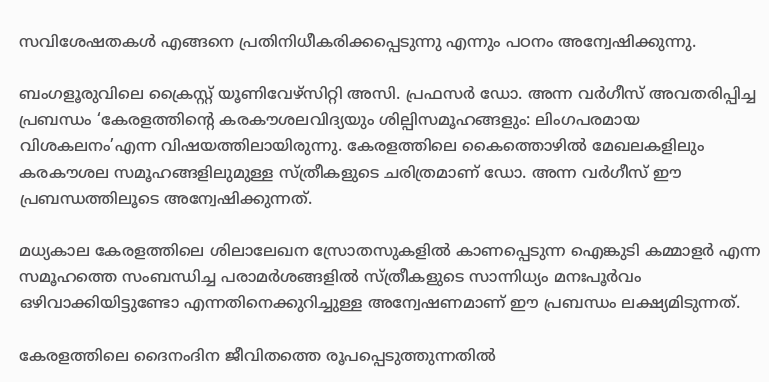സവിശേഷതകൾ എങ്ങനെ പ്രതിനിധീകരിക്കപ്പെടുന്നു എന്നും പഠനം അന്വേഷിക്കുന്നു.

ബംഗളൂരുവിലെ ക്രൈസ്റ്റ് യൂണിവേഴ്സിറ്റി അസി. പ്രഫസർ ഡോ. അന്ന വർഗീസ് അവതരിപ്പിച്ച പ്രബന്ധം ‘കേരളത്തിന്‍റെ കരകൗശലവിദ്യയും ശില്പിസമൂഹങ്ങളും: ലിംഗപരമായ വിശകലനം’എന്ന വിഷയത്തിലായിരുന്നു. കേരളത്തിലെ കൈത്തൊഴിൽ മേഖലകളിലും കരകൗശല സമൂഹങ്ങളിലുമുള്ള സ്ത്രീകളുടെ ചരിത്രമാണ് ഡോ. അന്ന വർഗീസ് ഈ പ്രബന്ധത്തിലൂടെ അന്വേഷിക്കുന്നത്.

മധ്യകാല കേരളത്തിലെ ശിലാലേഖന സ്രോതസുകളിൽ കാണപ്പെടുന്ന ഐങ്കുടി കമ്മാളർ എന്ന സമൂഹത്തെ സംബന്ധിച്ച പരാമർശങ്ങളിൽ സ്ത്രീകളുടെ സാന്നിധ്യം മനഃപൂർവം ഒഴിവാക്കിയിട്ടുണ്ടോ എന്നതിനെക്കുറിച്ചുള്ള അന്വേഷണമാണ് ഈ പ്രബന്ധം ലക്ഷ്യമിടുന്നത്.

കേരളത്തിലെ ദൈനംദിന ജീവിതത്തെ രൂപപ്പെടുത്തുന്നതിൽ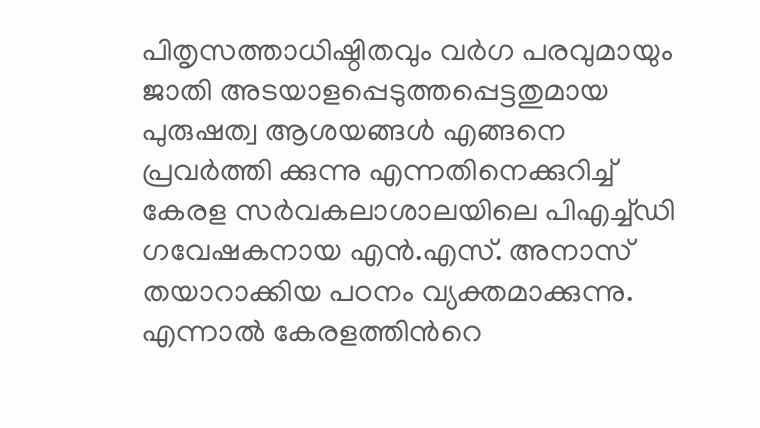പിതൃസത്താധിഷ്ഠിതവും വർഗ പരവുമായും ജാതി അടയാളപ്പെടുത്തപ്പെട്ടതുമായ പുരുഷത്വ ആശയങ്ങൾ എങ്ങനെ പ്രവർത്തി ക്കുന്നു എന്നതിനെക്കുറിച്ച് കേരള സർവകലാശാലയിലെ പിഎച്ച്ഡി ഗവേഷകനായ എൻ.എസ്. അനാസ് തയാറാക്കിയ പഠനം വ്യക്തമാക്കുന്നു. എന്നാൽ കേരളത്തിന്‍റെ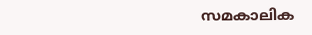സമകാലിക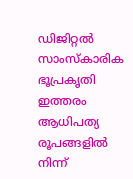ഡിജിറ്റൽ സാംസ്കാരിക ഭൂപ്രകൃതി ഇത്തരം ആധിപത്യ രൂപങ്ങളിൽ നിന്ന്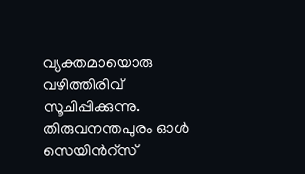വ്യക്തമായൊരു വഴിത്തിരിവ് സൂചിപ്പിക്കുന്നു. തിരുവനന്തപുരം ഓൾ സെയിന്‍റ്സ്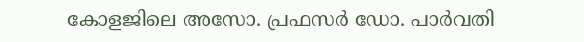കോളജിലെ അസോ. പ്രഫസർ ഡോ. പാർവതി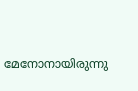മേനോനായിരുന്നു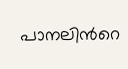പാനലിന്‍റെ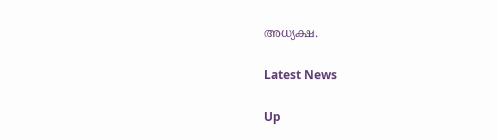അധ്യക്ഷ.

Latest News

Up